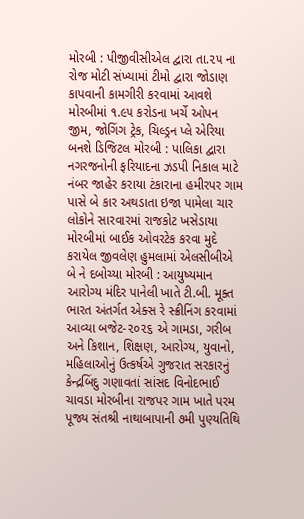મોરબી : પીજીવીસીએલ દ્વારા તા.૨૫ ના રોજ મોટી સંખ્યામાં ટીમો દ્વારા જોડાણ કાપવાની કામગીરી કરવામાં આવશે મોરબીમાં ૧.૯૫ કરોડના ખર્ચે ઓપન જીમ, જોગિંગ ટ્રેક, ચિલ્ડ્રન પ્લે એરિયા બનશે ડિજિટલ મોરબી : પાલિકા દ્વારા નગરજનોની ફરિયાદના ઝડપી નિકાલ માટે નંબર જાહેર કરાયા ટંકારાના હમીરપર ગામ પાસે બે કાર અથડાતા ઇજા પામેલા ચાર લોકોને સારવારમાં રાજકોટ ખસેડાયા મોરબીમાં બાઈક ઓવરટેક કરવા મુદે કરાયેલ જીવલેણ હુમલામાં એલસીબીએ બે ને દબોચ્યા મોરબી : આયુષ્યમાન આરોગ્ય મંદિર પાનેલી ખાતે ટી.બી. મૂક્ત ભારત અંતર્ગત એક્સ રે સ્ક્રીનિંગ કરવામાં આવ્યા બજેટ-૨૦૨૬ એ ગામડા, ગરીબ અને કિશાન, શિક્ષણ, આરોગ્ય, યુવાનો, મહિલાઓનું ઉત્કર્ષએ ગુજરાત સરકારનું કેન્દ્રબિંદુ ગણાવતાં સાંસદ વિનોદભાઈ ચાવડા મોરબીના રાજપર ગામ ખાતે પરમ પૂજ્ય સંતશ્રી નાથાબાપાની ૭મી પુણ્યતિથિ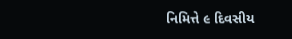નિમિત્તે ૯ દિવસીય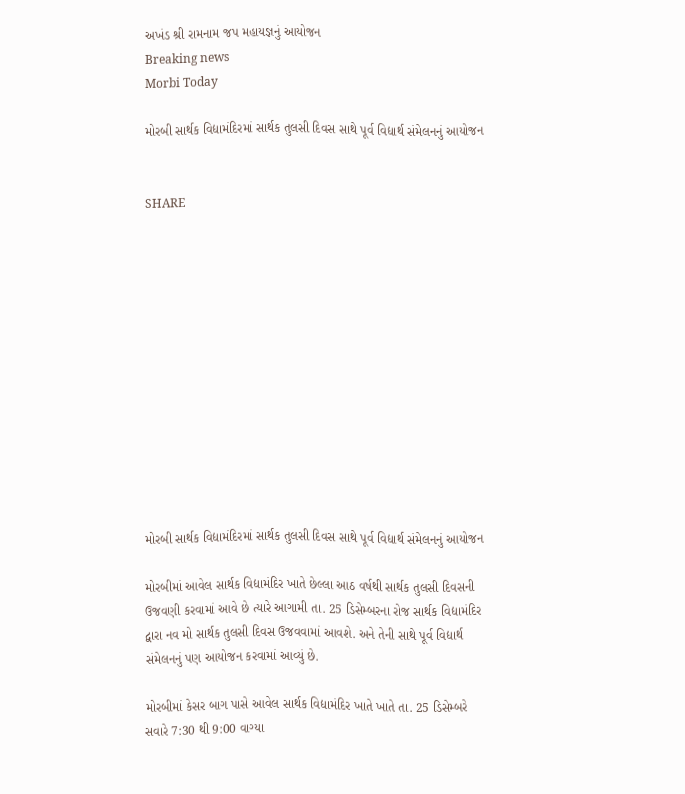અખંડ શ્રી રામનામ જપ મહાયજ્ઞનું આયોજન
Breaking news
Morbi Today

મોરબી સાર્થક વિદ્યામંદિરમાં સાર્થક તુલસી દિવસ સાથે પૂર્વ વિદ્યાર્થ સંમેલનનું આયોજન


SHARE













મોરબી સાર્થક વિદ્યામંદિરમાં સાર્થક તુલસી દિવસ સાથે પૂર્વ વિદ્યાર્થ સંમેલનનું આયોજન

મોરબીમાં આવેલ સાર્થક વિદ્યામંદિર ખાતે છેલ્લા આઠ વર્ષથી સાર્થક તુલસી દિવસની ઉજવણી કરવામાં આવે છે ત્યારે આગામી તા. 25 ડિસેમ્બરના રોજ સાર્થક વિદ્યામંદિર દ્વારા નવ મો સાર્થક તુલસી દિવસ ઉજવવામાં આવશે. અને તેની સાથે પૂર્વ વિદ્યાર્થ સંમેલનનું પણ આયોજન કરવામાં આવ્યું છે.

મોરબીમાં કેસર બાગ પાસે આવેલ સાર્થક વિદ્યામંદિર ખાતે ખાતે તા. 25 ડિસેમ્બરે સવારે 7:30 થી 9:00 વાગ્યા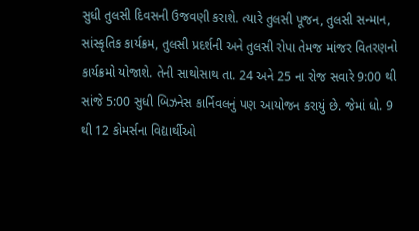સુધી તુલસી દિવસની ઉજવણી કરાશે. ત્યારે તુલસી પૂજન, તુલસી સન્માન, સાંસ્કૃતિક કાર્યક્રમ, તુલસી પ્રદર્શની અને તુલસી રોપા તેમજ માંજર વિતરણનો કાર્યક્રમો યોજાશે. તેની સાથોસાથ તા. 24 અને 25 ના રોજ સવારે 9:00 થી સાંજે 5:00 સુધી બિઝનેસ કાર્નિવલનું પણ આયોજન કરાયું છે. જેમાં ધો. 9 થી 12 કોમર્સના વિદ્યાર્થીઓ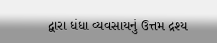દ્વારા ધંધા વ્યવસાયનું ઉત્તમ દ્રશ્ય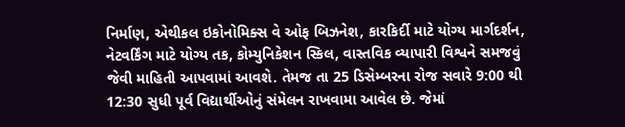નિર્માણ, એથીકલ ઇકોનોમિક્સ વે ઓફ બિઝનેશ, કારકિર્દી માટે યોગ્ય માર્ગદર્શન, નેટવર્કિંગ માટે યોગ્ય તક, કોમ્યુનિકેશન સ્કિલ, વાસ્તવિક વ્યાપારી વિશ્વને સમજવું જેવી માહિતી આપવામાં આવશે. તેમજ તા 25 ડિસેમ્બરના રોજ સવારે 9:00 થી 12:30 સુધી પૂર્વ વિદ્યાર્થીઓનું સંમેલન રાખવામા આવેલ છે. જેમાં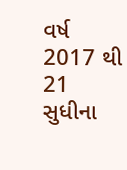વર્ષ 2017 થી 21 સુધીના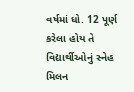વર્ષમાં ધો. 12 પૂર્ણ કરેલા હોય તે વિદ્યાર્થીઓનું સ્નેહ મિલન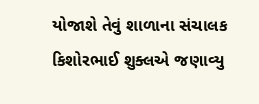યોજાશે તેવું શાળાના સંચાલક કિશોરભાઈ શુક્લએ જણાવ્યુ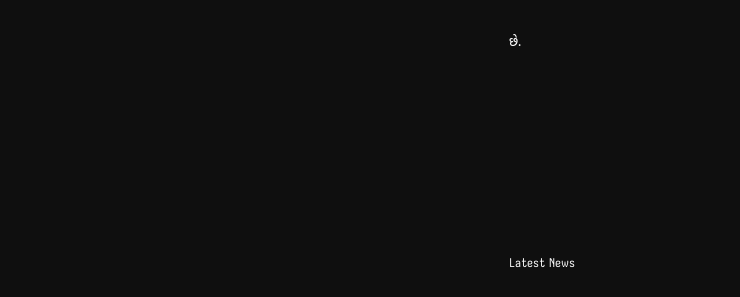છે.








Latest News